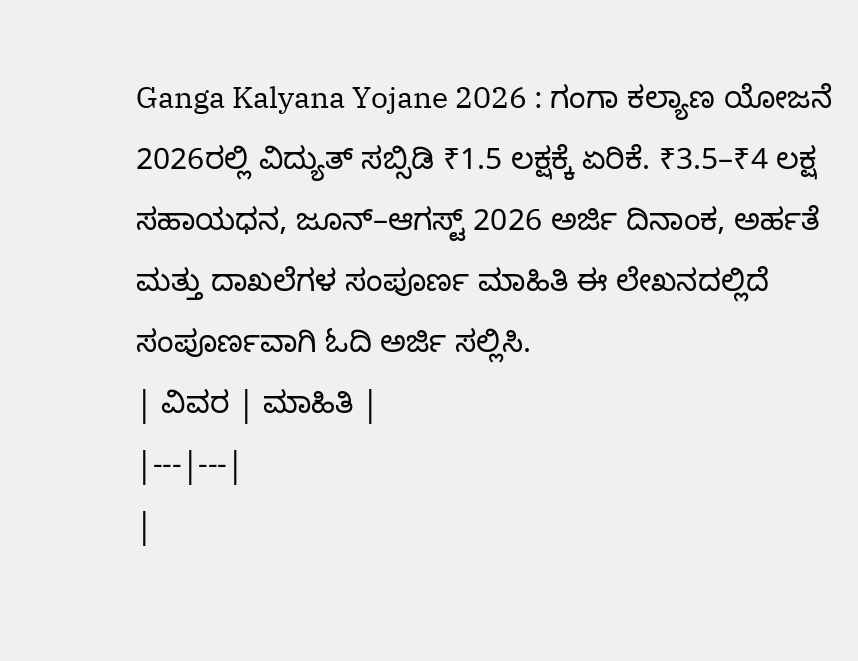Ganga Kalyana Yojane 2026 : ಗಂಗಾ ಕಲ್ಯಾಣ ಯೋಜನೆ 2026ರಲ್ಲಿ ವಿದ್ಯುತ್ ಸಬ್ಸಿಡಿ ₹1.5 ಲಕ್ಷಕ್ಕೆ ಏರಿಕೆ. ₹3.5–₹4 ಲಕ್ಷ ಸಹಾಯಧನ, ಜೂನ್–ಆಗಸ್ಟ್ 2026 ಅರ್ಜಿ ದಿನಾಂಕ, ಅರ್ಹತೆ ಮತ್ತು ದಾಖಲೆಗಳ ಸಂಪೂರ್ಣ ಮಾಹಿತಿ ಈ ಲೇಖನದಲ್ಲಿದೆ ಸಂಪೂರ್ಣವಾಗಿ ಓದಿ ಅರ್ಜಿ ಸಲ್ಲಿಸಿ.
| ವಿವರ | ಮಾಹಿತಿ |
|---|---|
|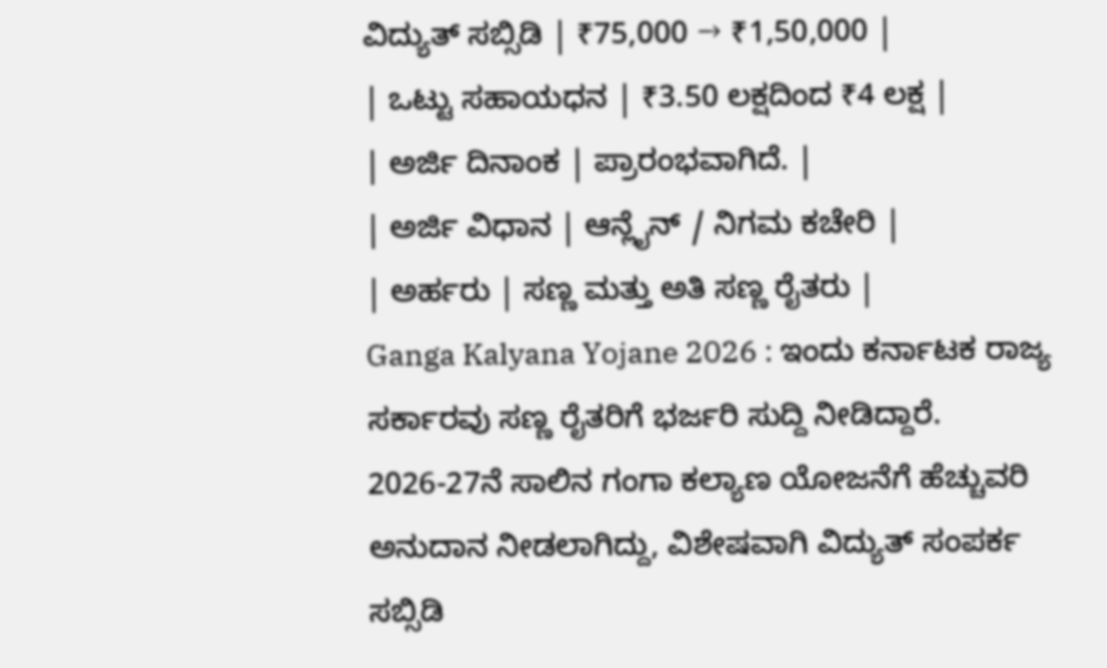ವಿದ್ಯುತ್ ಸಬ್ಸಿಡಿ | ₹75,000 → ₹1,50,000 |
| ಒಟ್ಟು ಸಹಾಯಧನ | ₹3.50 ಲಕ್ಷದಿಂದ ₹4 ಲಕ್ಷ |
| ಅರ್ಜಿ ದಿನಾಂಕ | ಪ್ರಾರಂಭವಾಗಿದೆ. |
| ಅರ್ಜಿ ವಿಧಾನ | ಆನ್ಲೈನ್ / ನಿಗಮ ಕಚೇರಿ |
| ಅರ್ಹರು | ಸಣ್ಣ ಮತ್ತು ಅತಿ ಸಣ್ಣ ರೈತರು |
Ganga Kalyana Yojane 2026 : ಇಂದು ಕರ್ನಾಟಕ ರಾಜ್ಯ ಸರ್ಕಾರವು ಸಣ್ಣ ರೈತರಿಗೆ ಭರ್ಜರಿ ಸುದ್ದಿ ನೀಡಿದ್ದಾರೆ. 2026-27ನೆ ಸಾಲಿನ ಗಂಗಾ ಕಲ್ಯಾಣ ಯೋಜನೆಗೆ ಹೆಚ್ಚುವರಿ ಅನುದಾನ ನೀಡಲಾಗಿದ್ದು, ವಿಶೇಷವಾಗಿ ವಿದ್ಯುತ್ ಸಂಪರ್ಕ ಸಬ್ಸಿಡಿ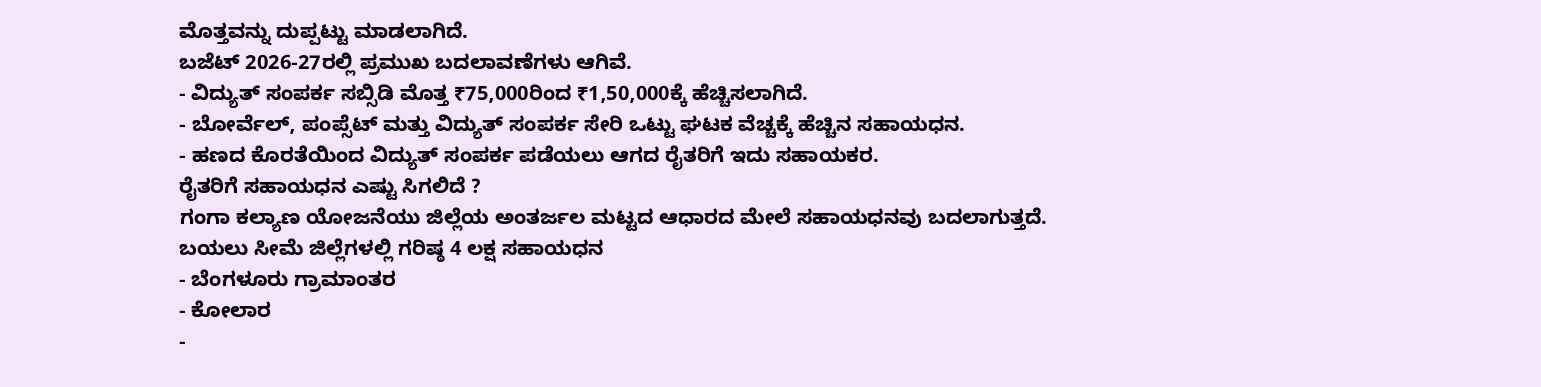ಮೊತ್ತವನ್ನು ದುಪ್ಪಟ್ಟು ಮಾಡಲಾಗಿದೆ.
ಬಜೆಟ್ 2026-27ರಲ್ಲಿ ಪ್ರಮುಖ ಬದಲಾವಣೆಗಳು ಆಗಿವೆ.
- ವಿದ್ಯುತ್ ಸಂಪರ್ಕ ಸಬ್ಸಿಡಿ ಮೊತ್ತ ₹75,000ರಿಂದ ₹1,50,000ಕ್ಕೆ ಹೆಚ್ಚಿಸಲಾಗಿದೆ.
- ಬೋರ್ವೆಲ್, ಪಂಪ್ಸೆಟ್ ಮತ್ತು ವಿದ್ಯುತ್ ಸಂಪರ್ಕ ಸೇರಿ ಒಟ್ಟು ಘಟಕ ವೆಚ್ಚಕ್ಕೆ ಹೆಚ್ಚಿನ ಸಹಾಯಧನ.
- ಹಣದ ಕೊರತೆಯಿಂದ ವಿದ್ಯುತ್ ಸಂಪರ್ಕ ಪಡೆಯಲು ಆಗದ ರೈತರಿಗೆ ಇದು ಸಹಾಯಕರ.
ರೈತರಿಗೆ ಸಹಾಯಧನ ಎಷ್ಟು ಸಿಗಲಿದೆ ?
ಗಂಗಾ ಕಲ್ಯಾಣ ಯೋಜನೆಯು ಜಿಲ್ಲೆಯ ಅಂತರ್ಜಲ ಮಟ್ಟದ ಆಧಾರದ ಮೇಲೆ ಸಹಾಯಧನವು ಬದಲಾಗುತ್ತದೆ.
ಬಯಲು ಸೀಮೆ ಜಿಲ್ಲೆಗಳಲ್ಲಿ ಗರಿಷ್ಠ 4 ಲಕ್ಷ ಸಹಾಯಧನ
- ಬೆಂಗಳೂರು ಗ್ರಾಮಾಂತರ
- ಕೋಲಾರ
-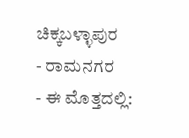ಚಿಕ್ಕಬಳ್ಳಾಪುರ
- ರಾಮನಗರ
- ಈ ಮೊತ್ತದಲ್ಲಿ: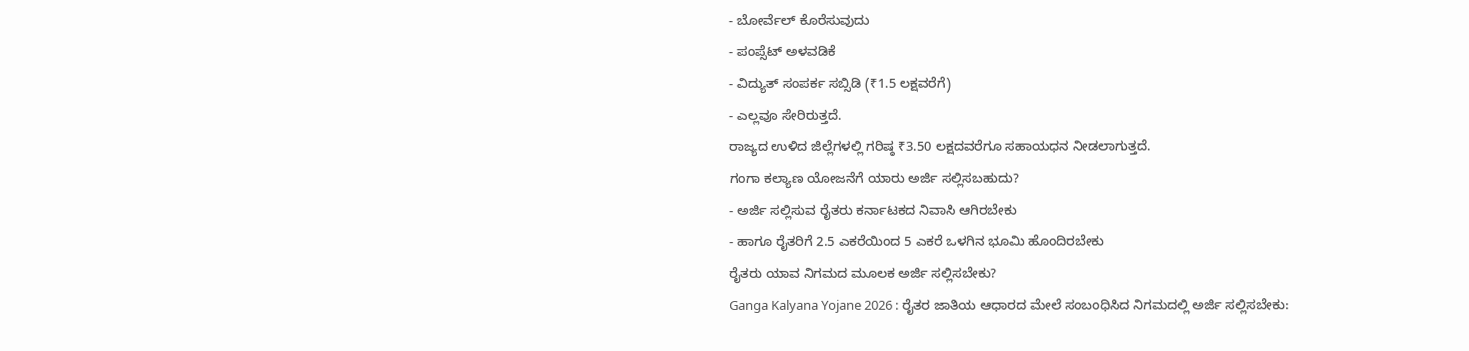- ಬೋರ್ವೆಲ್ ಕೊರೆಸುವುದು
- ಪಂಪ್ಸೆಟ್ ಅಳವಡಿಕೆ
- ವಿದ್ಯುತ್ ಸಂಪರ್ಕ ಸಬ್ಸಿಡಿ (₹1.5 ಲಕ್ಷವರೆಗೆ)
- ಎಲ್ಲವೂ ಸೇರಿರುತ್ತದೆ.
ರಾಜ್ಯದ ಉಳಿದ ಜಿಲ್ಲೆಗಳಲ್ಲಿ ಗರಿಷ್ಠ ₹3.50 ಲಕ್ಷದವರೆಗೂ ಸಹಾಯಧನ ನೀಡಲಾಗುತ್ತದೆ.
ಗಂಗಾ ಕಲ್ಯಾಣ ಯೋಜನೆಗೆ ಯಾರು ಅರ್ಜಿ ಸಲ್ಲಿಸಬಹುದು?
- ಅರ್ಜಿ ಸಲ್ಲಿಸುವ ರೈತರು ಕರ್ನಾಟಕದ ನಿವಾಸಿ ಆಗಿರಬೇಕು
- ಹಾಗೂ ರೈತರಿಗೆ 2.5 ಎಕರೆಯಿಂದ 5 ಎಕರೆ ಒಳಗಿನ ಭೂಮಿ ಹೊಂದಿರಬೇಕು
ರೈತರು ಯಾವ ನಿಗಮದ ಮೂಲಕ ಅರ್ಜಿ ಸಲ್ಲಿಸಬೇಕು?
Ganga Kalyana Yojane 2026 : ರೈತರ ಜಾತಿಯ ಆಧಾರದ ಮೇಲೆ ಸಂಬಂಧಿಸಿದ ನಿಗಮದಲ್ಲಿ ಅರ್ಜಿ ಸಲ್ಲಿಸಬೇಕು: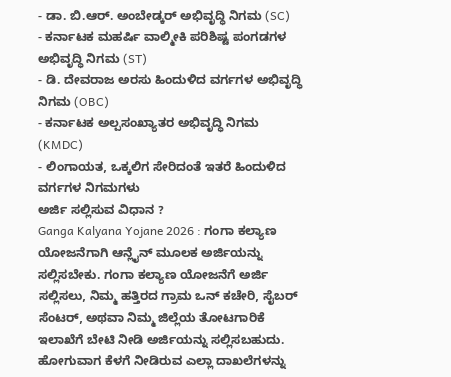- ಡಾ. ಬಿ.ಆರ್. ಅಂಬೇಡ್ಕರ್ ಅಭಿವೃದ್ಧಿ ನಿಗಮ (SC)
- ಕರ್ನಾಟಕ ಮಹರ್ಷಿ ವಾಲ್ಮೀಕಿ ಪರಿಶಿಷ್ಟ ಪಂಗಡಗಳ ಅಭಿವೃದ್ಧಿ ನಿಗಮ (ST)
- ಡಿ. ದೇವರಾಜ ಅರಸು ಹಿಂದುಳಿದ ವರ್ಗಗಳ ಅಭಿವೃದ್ಧಿ ನಿಗಮ (OBC)
- ಕರ್ನಾಟಕ ಅಲ್ಪಸಂಖ್ಯಾತರ ಅಭಿವೃದ್ಧಿ ನಿಗಮ (KMDC)
- ಲಿಂಗಾಯತ, ಒಕ್ಕಲಿಗ ಸೇರಿದಂತೆ ಇತರೆ ಹಿಂದುಳಿದ ವರ್ಗಗಳ ನಿಗಮಗಳು
ಅರ್ಜಿ ಸಲ್ಲಿಸುವ ವಿಧಾನ ?
Ganga Kalyana Yojane 2026 : ಗಂಗಾ ಕಲ್ಯಾಣ ಯೋಜನೆಗಾಗಿ ಆನ್ಲೈನ್ ಮೂಲಕ ಅರ್ಜಿಯನ್ನು ಸಲ್ಲಿಸಬೇಕು. ಗಂಗಾ ಕಲ್ಯಾಣ ಯೋಜನೆಗೆ ಅರ್ಜಿ ಸಲ್ಲಿಸಲು, ನಿಮ್ಮ ಹತ್ತಿರದ ಗ್ರಾಮ ಒನ್ ಕಚೇರಿ, ಸೈಬರ್ ಸೆಂಟರ್, ಅಥವಾ ನಿಮ್ಮ ಜಿಲ್ಲೆಯ ತೋಟಗಾರಿಕೆ ಇಲಾಖೆಗೆ ಬೇಟಿ ನೀಡಿ ಅರ್ಜಿಯನ್ನು ಸಲ್ಲಿಸಬಹುದು. ಹೋಗುವಾಗ ಕೆಳಗೆ ನೀಡಿರುವ ಎಲ್ಲಾ ದಾಖಲೆಗಳನ್ನು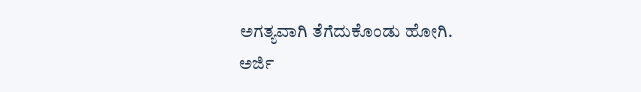ಅಗತ್ಯವಾಗಿ ತೆಗೆದುಕೊಂಡು ಹೋಗಿ.
ಅರ್ಜಿ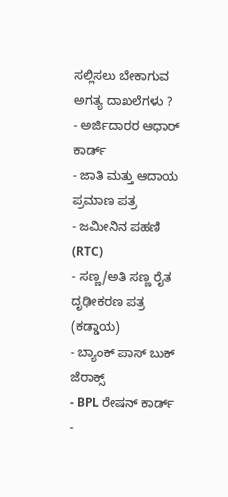ಸಲ್ಲಿಸಲು ಬೇಕಾಗುವ ಅಗತ್ಯ ದಾಖಲೆಗಳು ?
- ಅರ್ಜಿದಾರರ ಆಧಾರ್ ಕಾರ್ಡ್
- ಜಾತಿ ಮತ್ತು ಆದಾಯ ಪ್ರಮಾಣ ಪತ್ರ
- ಜಮೀನಿನ ಪಹಣಿ (RTC)
- ಸಣ್ಣ/ಅತಿ ಸಣ್ಣ ರೈತ ದೃಢೀಕರಣ ಪತ್ರ (ಕಡ್ಡಾಯ)
- ಬ್ಯಾಂಕ್ ಪಾಸ್ ಬುಕ್ ಜೆರಾಕ್ಸ್
- BPL ರೇಷನ್ ಕಾರ್ಡ್
-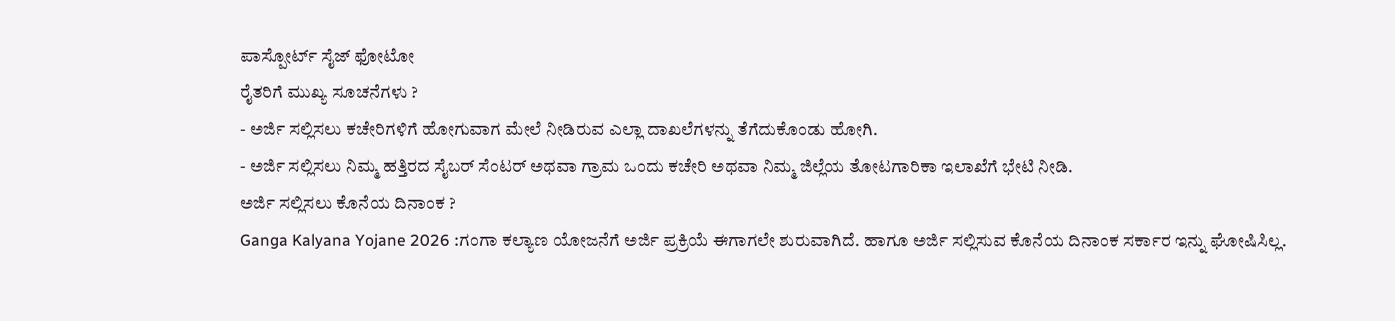ಪಾಸ್ಪೋರ್ಟ್ ಸೈಜ್ ಫೋಟೋ
ರೈತರಿಗೆ ಮುಖ್ಯ ಸೂಚನೆಗಳು ?
- ಅರ್ಜಿ ಸಲ್ಲಿಸಲು ಕಚೇರಿಗಳಿಗೆ ಹೋಗುವಾಗ ಮೇಲೆ ನೀಡಿರುವ ಎಲ್ಲಾ ದಾಖಲೆಗಳನ್ನು ತೆಗೆದುಕೊಂಡು ಹೋಗಿ.
- ಅರ್ಜಿ ಸಲ್ಲಿಸಲು ನಿಮ್ಮ ಹತ್ತಿರದ ಸೈಬರ್ ಸೆಂಟರ್ ಅಥವಾ ಗ್ರಾಮ ಒಂದು ಕಚೇರಿ ಅಥವಾ ನಿಮ್ಮ ಜಿಲ್ಲೆಯ ತೋಟಗಾರಿಕಾ ಇಲಾಖೆಗೆ ಭೇಟಿ ನೀಡಿ.
ಅರ್ಜಿ ಸಲ್ಲಿಸಲು ಕೊನೆಯ ದಿನಾಂಕ ?
Ganga Kalyana Yojane 2026 :ಗಂಗಾ ಕಲ್ಯಾಣ ಯೋಜನೆಗೆ ಅರ್ಜಿ ಪ್ರಕ್ರಿಯೆ ಈಗಾಗಲೇ ಶುರುವಾಗಿದೆ. ಹಾಗೂ ಅರ್ಜಿ ಸಲ್ಲಿಸುವ ಕೊನೆಯ ದಿನಾಂಕ ಸರ್ಕಾರ ಇನ್ನು ಘೋಷಿಸಿಲ್ಲ.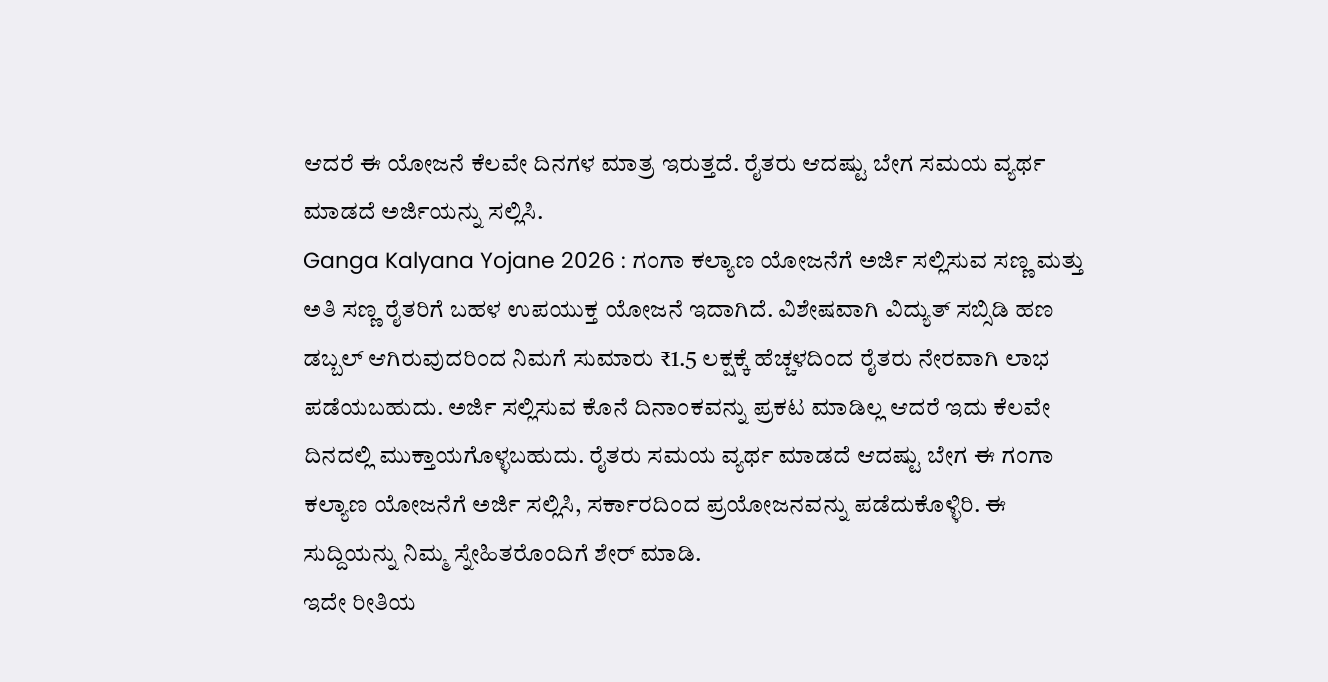ಆದರೆ ಈ ಯೋಜನೆ ಕೆಲವೇ ದಿನಗಳ ಮಾತ್ರ ಇರುತ್ತದೆ. ರೈತರು ಆದಷ್ಟು ಬೇಗ ಸಮಯ ವ್ಯರ್ಥ ಮಾಡದೆ ಅರ್ಜಿಯನ್ನು ಸಲ್ಲಿಸಿ.
Ganga Kalyana Yojane 2026 : ಗಂಗಾ ಕಲ್ಯಾಣ ಯೋಜನೆಗೆ ಅರ್ಜಿ ಸಲ್ಲಿಸುವ ಸಣ್ಣ ಮತ್ತು ಅತಿ ಸಣ್ಣ ರೈತರಿಗೆ ಬಹಳ ಉಪಯುಕ್ತ ಯೋಜನೆ ಇದಾಗಿದೆ. ವಿಶೇಷವಾಗಿ ವಿದ್ಯುತ್ ಸಬ್ಸಿಡಿ ಹಣ ಡಬ್ಬಲ್ ಆಗಿರುವುದರಿಂದ ನಿಮಗೆ ಸುಮಾರು ₹1.5 ಲಕ್ಷಕ್ಕೆ ಹೆಚ್ಚಳದಿಂದ ರೈತರು ನೇರವಾಗಿ ಲಾಭ ಪಡೆಯಬಹುದು. ಅರ್ಜಿ ಸಲ್ಲಿಸುವ ಕೊನೆ ದಿನಾಂಕವನ್ನು ಪ್ರಕಟ ಮಾಡಿಲ್ಲ ಆದರೆ ಇದು ಕೆಲವೇ ದಿನದಲ್ಲಿ ಮುಕ್ತಾಯಗೊಳ್ಳಬಹುದು. ರೈತರು ಸಮಯ ವ್ಯರ್ಥ ಮಾಡದೆ ಆದಷ್ಟು ಬೇಗ ಈ ಗಂಗಾ ಕಲ್ಯಾಣ ಯೋಜನೆಗೆ ಅರ್ಜಿ ಸಲ್ಲಿಸಿ, ಸರ್ಕಾರದಿಂದ ಪ್ರಯೋಜನವನ್ನು ಪಡೆದುಕೊಳ್ಳಿರಿ. ಈ ಸುದ್ದಿಯನ್ನು ನಿಮ್ಮ ಸ್ನೇಹಿತರೊಂದಿಗೆ ಶೇರ್ ಮಾಡಿ.
ಇದೇ ರೀತಿಯ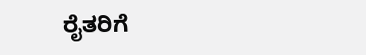ರೈತರಿಗೆ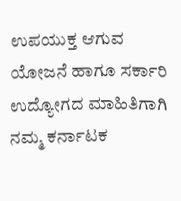ಉಪಯುಕ್ತ ಆಗುವ ಯೋಜನೆ ಹಾಗೂ ಸರ್ಕಾರಿ ಉದ್ಯೋಗದ ಮಾಹಿತಿಗಾಗಿ ನಮ್ಮ ಕರ್ನಾಟಕ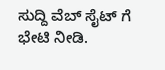ಸುದ್ದಿ ವೆಬ್ ಸೈಟ್ ಗೆ ಭೇಟಿ ನೀಡಿ.